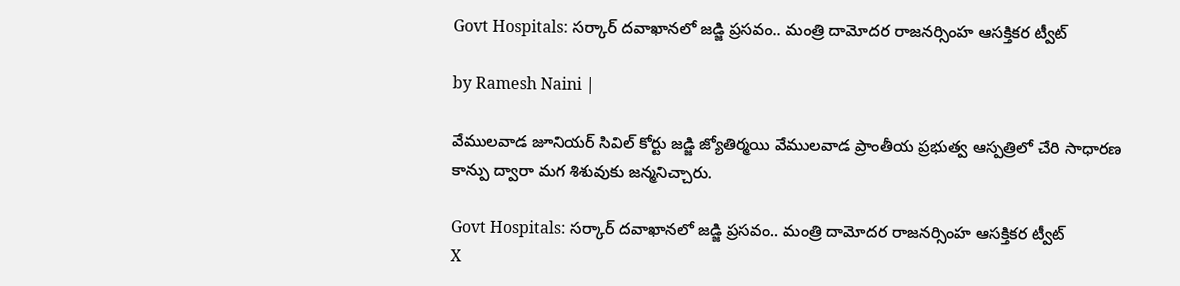Govt Hospitals: సర్కార్ దవాఖానలో జడ్జి ప్రసవం.. మంత్రి దామోదర రాజనర్సింహ ఆసక్తికర ట్వీట్

by Ramesh Naini |

వేములవాడ జూనియర్ సివిల్ కోర్టు జడ్జి జ్యోతిర్మయి వేములవాడ ప్రాంతీయ ప్రభుత్వ ఆస్పత్రిలో చేరి సాధారణ కాన్పు ద్వారా మగ శిశువుకు జన్మనిచ్చారు.

Govt Hospitals: సర్కార్ దవాఖానలో జడ్జి ప్రసవం.. మంత్రి దామోదర రాజనర్సింహ ఆసక్తికర ట్వీట్
X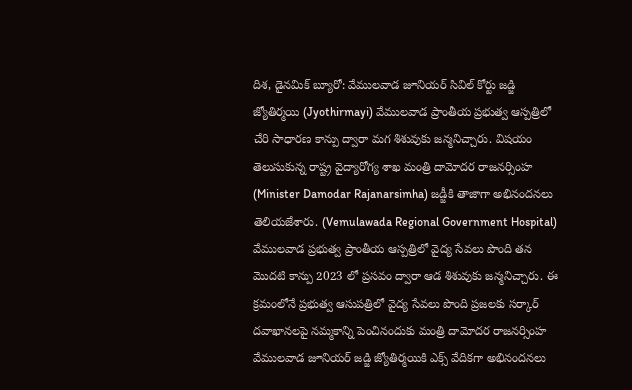దిశ, డైనమిక్ బ్యూరో: వేములవాడ జూనియర్ సివిల్ కోర్టు జడ్జి జ్యోతిర్మయి (Jyothirmayi) వేములవాడ ప్రాంతీయ ప్రభుత్వ ఆస్పత్రిలో చేరి సాధారణ కాన్పు ద్వారా మగ శిశువుకు జన్మనిచ్చారు. విషయం తెలుసుకున్న రాష్ట్ర వైద్యారోగ్య శాఖ మంత్రి దామోదర రాజనర్సింహ (Minister Damodar Rajanarsimha) జడ్జీకి తాజాగా అభినందనలు తెలియజేశారు. (Vemulawada Regional Government Hospital) వేములవాడ ప్రభుత్వ ప్రాంతీయ ఆస్పత్రిలో వైద్య సేవలు పొంది తన మొదటి కాన్పు 2023 లో ప్రసవం ద్వారా ఆడ శిశువుకు జన్మనిచ్చారు. ఈ క్రమంలోనే ప్రభుత్వ ఆసుపత్రిలో వైద్య సేవలు పొంది ప్రజలకు సర్కార్ దవాఖానలపై నమ్మకాన్ని పెంచినందుకు మంత్రి దామోదర రాజనర్సింహ వేములవాడ జూనియర్ జడ్జి జ్యోతిర్మయికి ఎక్స్ వేదికగా అభినందనలు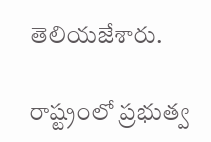తెలియజేశారు.

రాష్ట్రంలో ప్రభుత్వ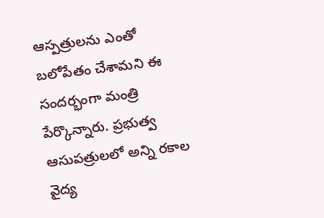ఆస్పత్రులను ఎంతో బలోపేతం చేశామని ఈ సందర్భంగా మంత్రి పేర్కొన్నారు. ప్రభుత్వ ఆసుపత్రులలో అన్ని రకాల వైద్య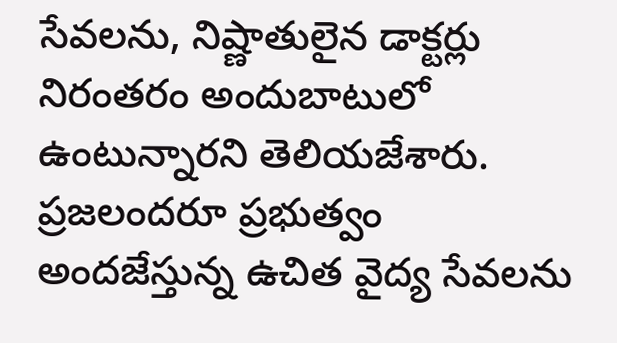సేవలను, నిష్ణాతులైన డాక్టర్లు నిరంతరం అందుబాటులో ఉంటున్నారని తెలియజేశారు. ప్రజలందరూ ప్రభుత్వం అందజేస్తున్న ఉచిత వైద్య సేవలను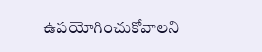ఉపయోగించుకోవాలని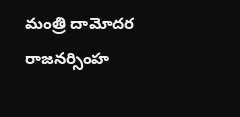మంత్రి దామోదర రాజనర్సింహ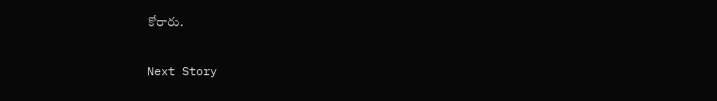కోరారు.

Next Story